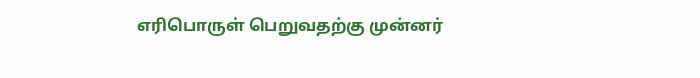எரிபொருள் பெறுவதற்கு முன்னர்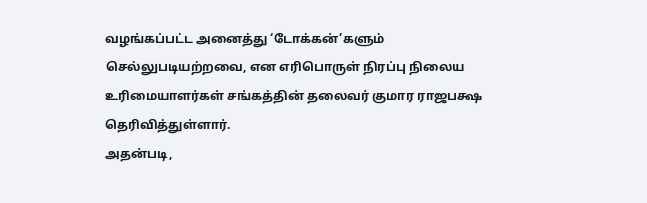வழங்கப்பட்ட அனைத்து ‘டோக்கன்’களும் செல்லுபடியற்றவை, என எரிபொருள் நிரப்பு நிலைய உரிமையாளர்கள் சங்கத்தின் தலைவர் குமார ராஜபக்ஷ தெரிவித்துள்ளார்.
அதன்படி,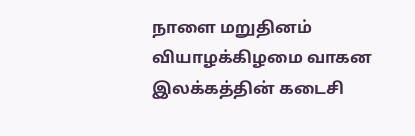நாளை மறுதினம் வியாழக்கிழமை வாகன இலக்கத்தின் கடைசி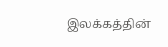இலக்கத்தின்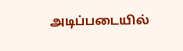அடிப்படையில்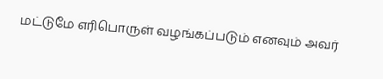மட்டுமே எரிபொருள் வழங்கப்படும் எனவும் அவர்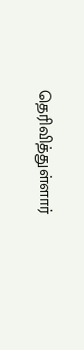தெரிவித்துள்ளார்